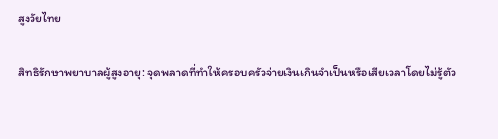สูงวัยไทย

สิทธิรักษาพยาบาลผู้สูงอายุ: จุดพลาดที่ทำให้ครอบครัวจ่ายเงินเกินจำเป็นหรือเสียเวลาโดยไม่รู้ตัว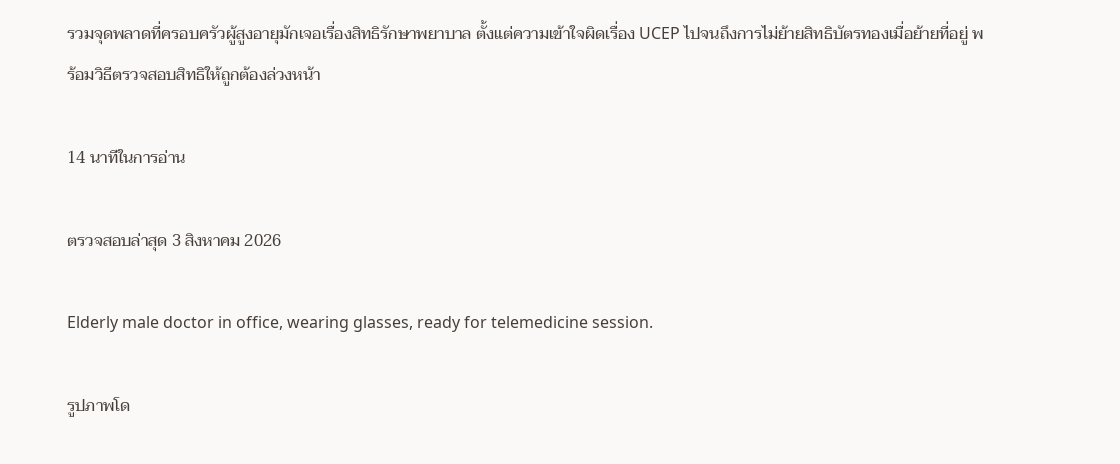รวมจุดพลาดที่ครอบครัวผู้สูงอายุมักเจอเรื่องสิทธิรักษาพยาบาล ตั้งแต่ความเข้าใจผิดเรื่อง UCEP ไปจนถึงการไม่ย้ายสิทธิบัตรทองเมื่อย้ายที่อยู่ พร้อมวิธีตรวจสอบสิทธิให้ถูกต้องล่วงหน้า

14 นาทีในการอ่าน

ตรวจสอบล่าสุด 3 สิงหาคม 2026

Elderly male doctor in office, wearing glasses, ready for telemedicine session.

รูปภาพโด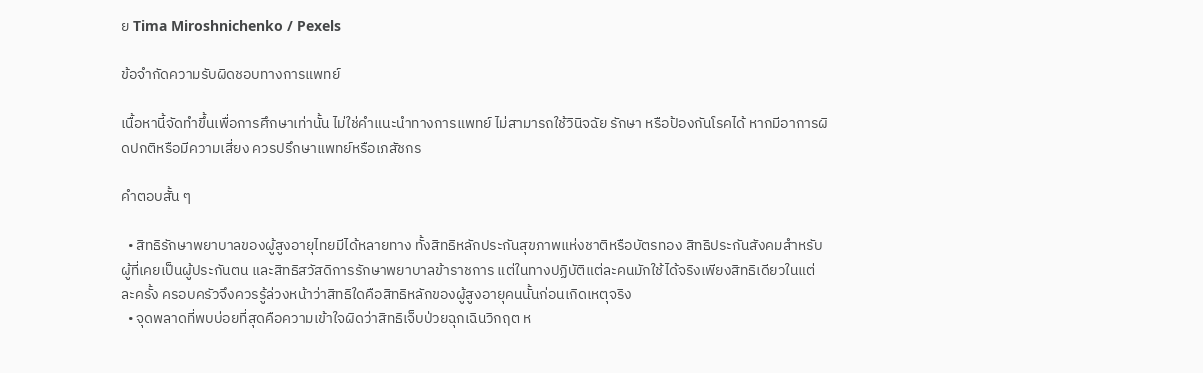ย Tima Miroshnichenko / Pexels

ข้อจำกัดความรับผิดชอบทางการแพทย์

เนื้อหานี้จัดทำขึ้นเพื่อการศึกษาเท่านั้น ไม่ใช่คำแนะนำทางการแพทย์ ไม่สามารถใช้วินิจฉัย รักษา หรือป้องกันโรคได้ หากมีอาการผิดปกติหรือมีความเสี่ยง ควรปรึกษาแพทย์หรือเภสัชกร

คำตอบสั้น ๆ

  • สิทธิรักษาพยาบาลของผู้สูงอายุไทยมีได้หลายทาง ทั้งสิทธิหลักประกันสุขภาพแห่งชาติหรือบัตรทอง สิทธิประกันสังคมสำหรับผู้ที่เคยเป็นผู้ประกันตน และสิทธิสวัสดิการรักษาพยาบาลข้าราชการ แต่ในทางปฏิบัติแต่ละคนมักใช้ได้จริงเพียงสิทธิเดียวในแต่ละครั้ง ครอบครัวจึงควรรู้ล่วงหน้าว่าสิทธิใดคือสิทธิหลักของผู้สูงอายุคนนั้นก่อนเกิดเหตุจริง
  • จุดพลาดที่พบบ่อยที่สุดคือความเข้าใจผิดว่าสิทธิเจ็บป่วยฉุกเฉินวิกฤต ห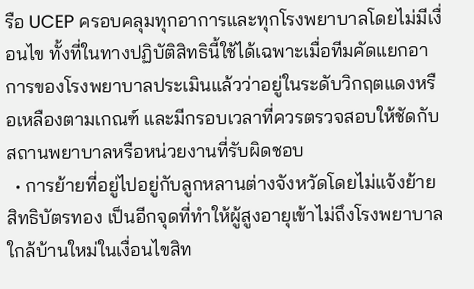รือ UCEP ครอบคลุมทุกอาการและทุกโรงพยาบาลโดยไม่มีเงื่อนไข ทั้งที่ในทางปฏิบัติสิทธินี้ใช้ได้เฉพาะเมื่อทีมคัดแยกอาการของโรงพยาบาลประเมินแล้วว่าอยู่ในระดับวิกฤตแดงหรือเหลืองตามเกณฑ์ และมีกรอบเวลาที่ควรตรวจสอบให้ชัดกับสถานพยาบาลหรือหน่วยงานที่รับผิดชอบ
  • การย้ายที่อยู่ไปอยู่กับลูกหลานต่างจังหวัดโดยไม่แจ้งย้ายสิทธิบัตรทอง เป็นอีกจุดที่ทำให้ผู้สูงอายุเข้าไม่ถึงโรงพยาบาลใกล้บ้านใหม่ในเงื่อนไขสิท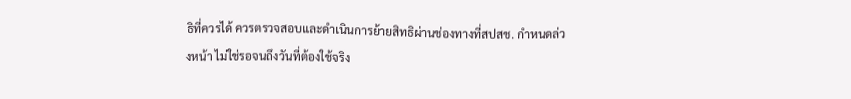ธิที่ควรได้ ควรตรวจสอบและดำเนินการย้ายสิทธิผ่านช่องทางที่สปสช. กำหนดล่วงหน้า ไม่ใช่รอจนถึงวันที่ต้องใช้จริง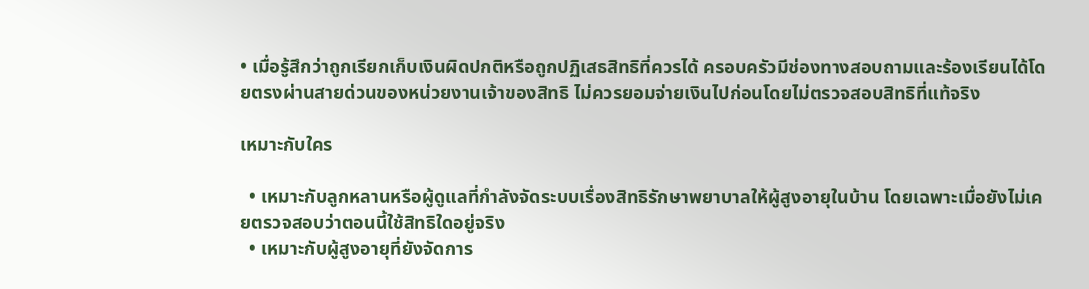• เมื่อรู้สึกว่าถูกเรียกเก็บเงินผิดปกติหรือถูกปฏิเสธสิทธิที่ควรได้ ครอบครัวมีช่องทางสอบถามและร้องเรียนได้โดยตรงผ่านสายด่วนของหน่วยงานเจ้าของสิทธิ ไม่ควรยอมจ่ายเงินไปก่อนโดยไม่ตรวจสอบสิทธิที่แท้จริง

เหมาะกับใคร

  • เหมาะกับลูกหลานหรือผู้ดูแลที่กำลังจัดระบบเรื่องสิทธิรักษาพยาบาลให้ผู้สูงอายุในบ้าน โดยเฉพาะเมื่อยังไม่เคยตรวจสอบว่าตอนนี้ใช้สิทธิใดอยู่จริง
  • เหมาะกับผู้สูงอายุที่ยังจัดการ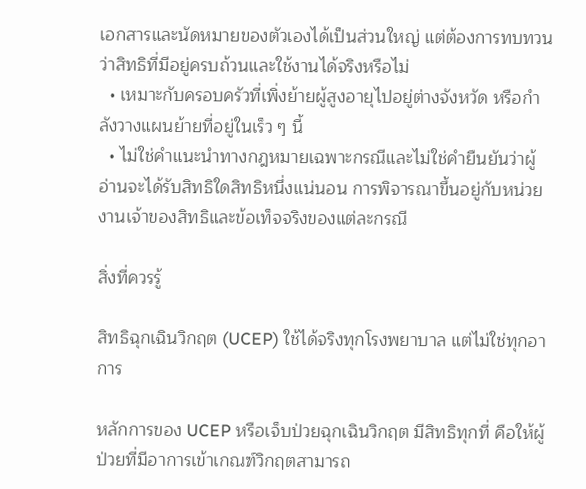เอกสารและนัดหมายของตัวเองได้เป็นส่วนใหญ่ แต่ต้องการทบทวนว่าสิทธิที่มีอยู่ครบถ้วนและใช้งานได้จริงหรือไม่
  • เหมาะกับครอบครัวที่เพิ่งย้ายผู้สูงอายุไปอยู่ต่างจังหวัด หรือกำลังวางแผนย้ายที่อยู่ในเร็ว ๆ นี้
  • ไม่ใช่คำแนะนำทางกฎหมายเฉพาะกรณีและไม่ใช่คำยืนยันว่าผู้อ่านจะได้รับสิทธิใดสิทธิหนึ่งแน่นอน การพิจารณาขึ้นอยู่กับหน่วยงานเจ้าของสิทธิและข้อเท็จจริงของแต่ละกรณี

สิ่งที่ควรรู้

สิทธิฉุกเฉินวิกฤต (UCEP) ใช้ได้จริงทุกโรงพยาบาล แต่ไม่ใช่ทุกอาการ

หลักการของ UCEP หรือเจ็บป่วยฉุกเฉินวิกฤต มีสิทธิทุกที่ คือให้ผู้ป่วยที่มีอาการเข้าเกณฑ์วิกฤตสามารถ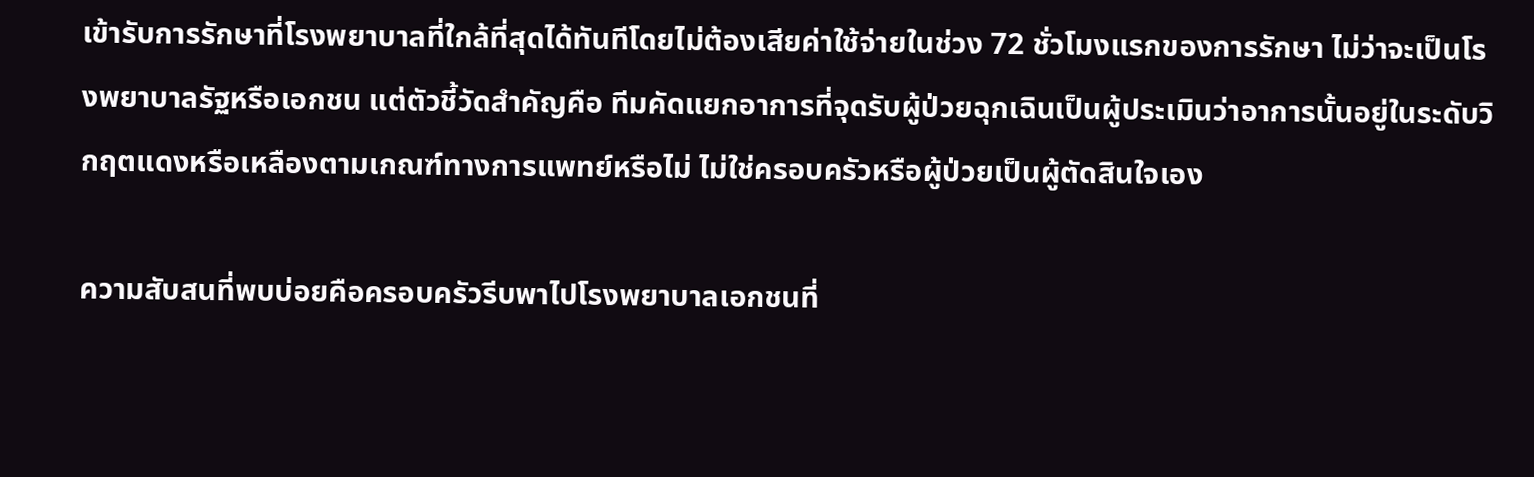เข้ารับการรักษาที่โรงพยาบาลที่ใกล้ที่สุดได้ทันทีโดยไม่ต้องเสียค่าใช้จ่ายในช่วง 72 ชั่วโมงแรกของการรักษา ไม่ว่าจะเป็นโรงพยาบาลรัฐหรือเอกชน แต่ตัวชี้วัดสำคัญคือ ทีมคัดแยกอาการที่จุดรับผู้ป่วยฉุกเฉินเป็นผู้ประเมินว่าอาการนั้นอยู่ในระดับวิกฤตแดงหรือเหลืองตามเกณฑ์ทางการแพทย์หรือไม่ ไม่ใช่ครอบครัวหรือผู้ป่วยเป็นผู้ตัดสินใจเอง

ความสับสนที่พบบ่อยคือครอบครัวรีบพาไปโรงพยาบาลเอกชนที่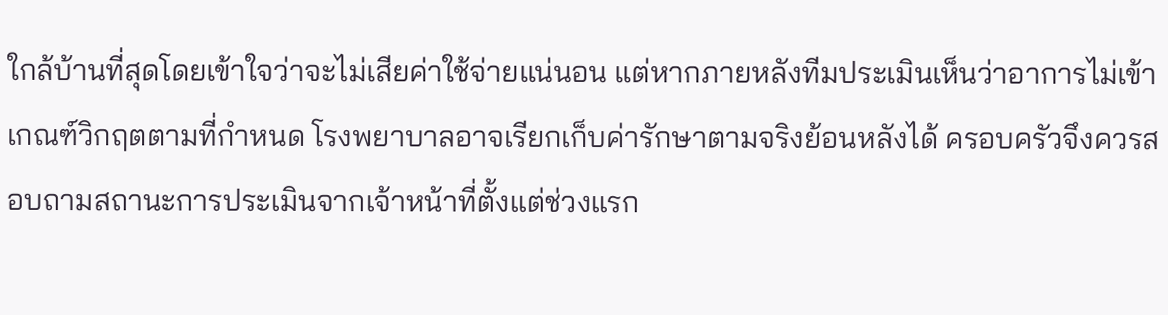ใกล้บ้านที่สุดโดยเข้าใจว่าจะไม่เสียค่าใช้จ่ายแน่นอน แต่หากภายหลังทีมประเมินเห็นว่าอาการไม่เข้าเกณฑ์วิกฤตตามที่กำหนด โรงพยาบาลอาจเรียกเก็บค่ารักษาตามจริงย้อนหลังได้ ครอบครัวจึงควรสอบถามสถานะการประเมินจากเจ้าหน้าที่ตั้งแต่ช่วงแรก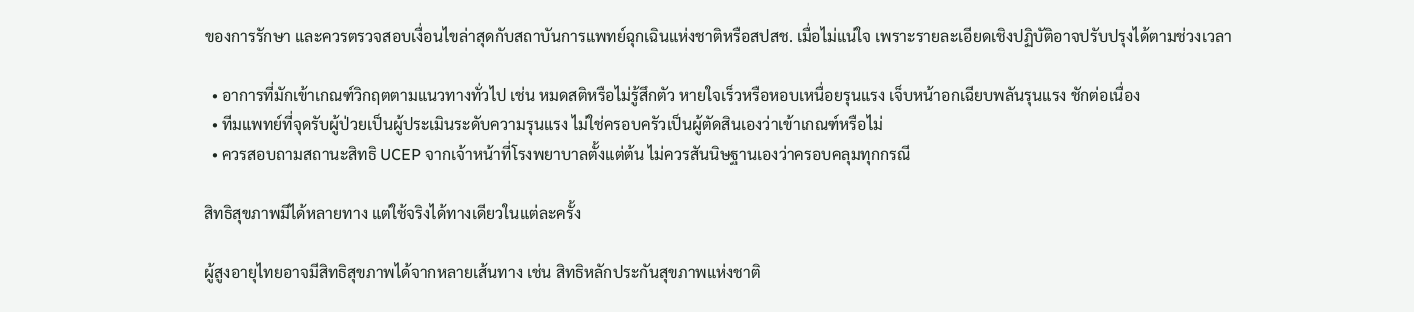ของการรักษา และควรตรวจสอบเงื่อนไขล่าสุดกับสถาบันการแพทย์ฉุกเฉินแห่งชาติหรือสปสช. เมื่อไม่แน่ใจ เพราะรายละเอียดเชิงปฏิบัติอาจปรับปรุงได้ตามช่วงเวลา

  • อาการที่มักเข้าเกณฑ์วิกฤตตามแนวทางทั่วไป เช่น หมดสติหรือไม่รู้สึกตัว หายใจเร็วหรือหอบเหนื่อยรุนแรง เจ็บหน้าอกเฉียบพลันรุนแรง ชักต่อเนื่อง
  • ทีมแพทย์ที่จุดรับผู้ป่วยเป็นผู้ประเมินระดับความรุนแรง ไม่ใช่ครอบครัวเป็นผู้ตัดสินเองว่าเข้าเกณฑ์หรือไม่
  • ควรสอบถามสถานะสิทธิ UCEP จากเจ้าหน้าที่โรงพยาบาลตั้งแต่ต้น ไม่ควรสันนิษฐานเองว่าครอบคลุมทุกกรณี

สิทธิสุขภาพมีได้หลายทาง แต่ใช้จริงได้ทางเดียวในแต่ละครั้ง

ผู้สูงอายุไทยอาจมีสิทธิสุขภาพได้จากหลายเส้นทาง เช่น สิทธิหลักประกันสุขภาพแห่งชาติ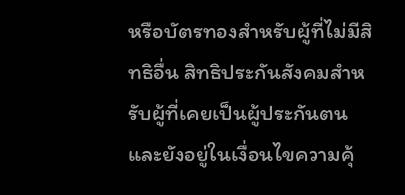หรือบัตรทองสำหรับผู้ที่ไม่มีสิทธิอื่น สิทธิประกันสังคมสำหรับผู้ที่เคยเป็นผู้ประกันตนและยังอยู่ในเงื่อนไขความคุ้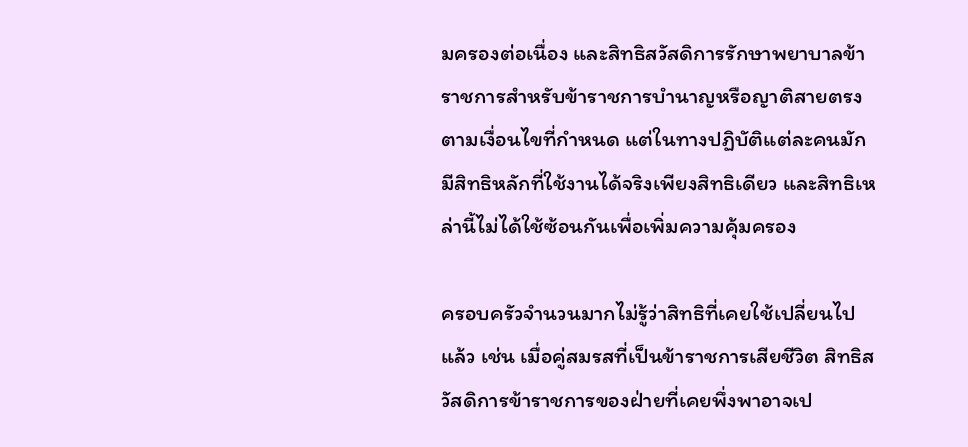มครองต่อเนื่อง และสิทธิสวัสดิการรักษาพยาบาลข้าราชการสำหรับข้าราชการบำนาญหรือญาติสายตรงตามเงื่อนไขที่กำหนด แต่ในทางปฏิบัติแต่ละคนมักมีสิทธิหลักที่ใช้งานได้จริงเพียงสิทธิเดียว และสิทธิเหล่านี้ไม่ได้ใช้ซ้อนกันเพื่อเพิ่มความคุ้มครอง

ครอบครัวจำนวนมากไม่รู้ว่าสิทธิที่เคยใช้เปลี่ยนไปแล้ว เช่น เมื่อคู่สมรสที่เป็นข้าราชการเสียชีวิต สิทธิสวัสดิการข้าราชการของฝ่ายที่เคยพึ่งพาอาจเป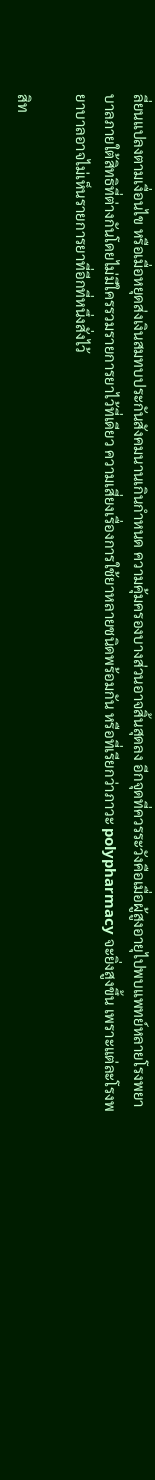ลี่ยนแปลงตามเงื่อนไข หรือเมื่อหยุดส่งเงินสมทบประกันสังคมนานเกินกำหนด ความคุ้มครองบางส่วนอาจสิ้นสุดลง อีกจุดที่ควรระวังคือเมื่อผู้สูงอายุไปพบแพทย์หลายโรงพยาบาลภายใต้สิทธิที่ต่างกันโดยไม่มีใครรวมรายการยาไว้ที่เดียว ความเสี่ยงเรื่องการใช้ยาหลายชนิดพร้อมกัน หรือที่เรียกว่าภาวะ polypharmacy จะยิ่งสูงขึ้น เพราะแต่ละโรงพยาบาลอาจไม่เห็นรายการยาที่อีกที่หนึ่งสั่งไว้

สิท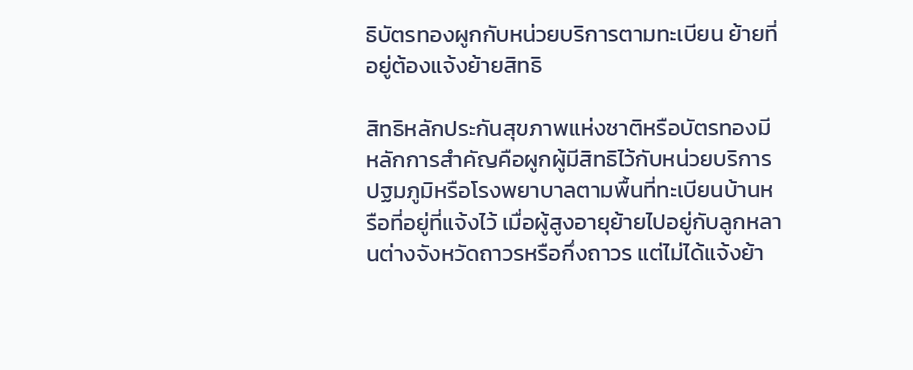ธิบัตรทองผูกกับหน่วยบริการตามทะเบียน ย้ายที่อยู่ต้องแจ้งย้ายสิทธิ

สิทธิหลักประกันสุขภาพแห่งชาติหรือบัตรทองมีหลักการสำคัญคือผูกผู้มีสิทธิไว้กับหน่วยบริการปฐมภูมิหรือโรงพยาบาลตามพื้นที่ทะเบียนบ้านหรือที่อยู่ที่แจ้งไว้ เมื่อผู้สูงอายุย้ายไปอยู่กับลูกหลานต่างจังหวัดถาวรหรือกึ่งถาวร แต่ไม่ได้แจ้งย้า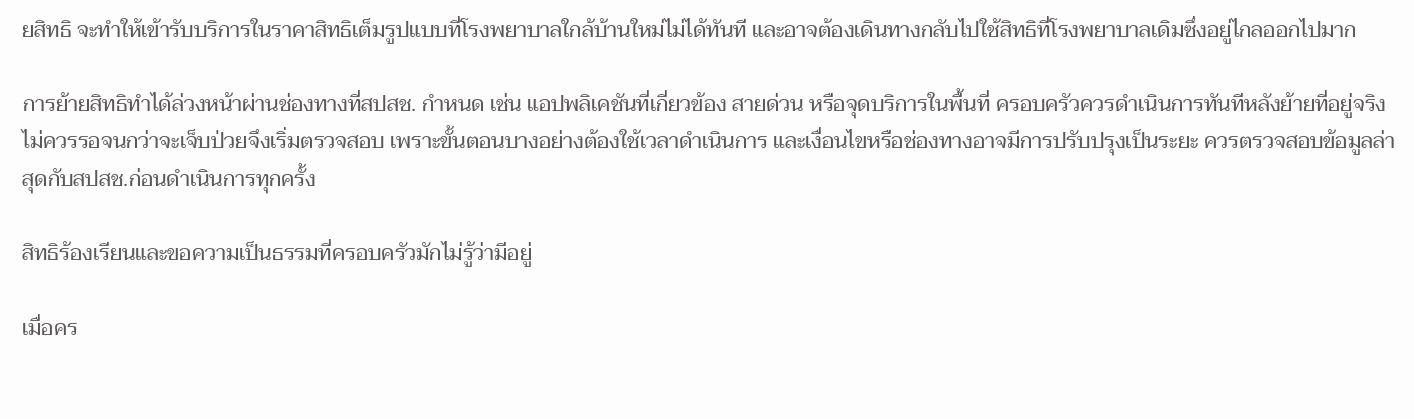ยสิทธิ จะทำให้เข้ารับบริการในราคาสิทธิเต็มรูปแบบที่โรงพยาบาลใกล้บ้านใหม่ไม่ได้ทันที และอาจต้องเดินทางกลับไปใช้สิทธิที่โรงพยาบาลเดิมซึ่งอยู่ไกลออกไปมาก

การย้ายสิทธิทำได้ล่วงหน้าผ่านช่องทางที่สปสช. กำหนด เช่น แอปพลิเคชันที่เกี่ยวข้อง สายด่วน หรือจุดบริการในพื้นที่ ครอบครัวควรดำเนินการทันทีหลังย้ายที่อยู่จริง ไม่ควรรอจนกว่าจะเจ็บป่วยจึงเริ่มตรวจสอบ เพราะขั้นตอนบางอย่างต้องใช้เวลาดำเนินการ และเงื่อนไขหรือช่องทางอาจมีการปรับปรุงเป็นระยะ ควรตรวจสอบข้อมูลล่าสุดกับสปสช.ก่อนดำเนินการทุกครั้ง

สิทธิร้องเรียนและขอความเป็นธรรมที่ครอบครัวมักไม่รู้ว่ามีอยู่

เมื่อคร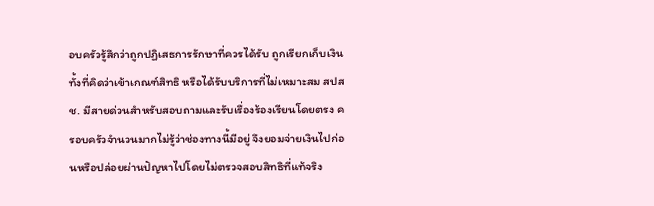อบครัวรู้สึกว่าถูกปฏิเสธการรักษาที่ควรได้รับ ถูกเรียกเก็บเงินทั้งที่คิดว่าเข้าเกณฑ์สิทธิ หรือได้รับบริการที่ไม่เหมาะสม สปสช. มีสายด่วนสำหรับสอบถามและรับเรื่องร้องเรียนโดยตรง ครอบครัวจำนวนมากไม่รู้ว่าช่องทางนี้มีอยู่ จึงยอมจ่ายเงินไปก่อนหรือปล่อยผ่านปัญหาไปโดยไม่ตรวจสอบสิทธิที่แท้จริง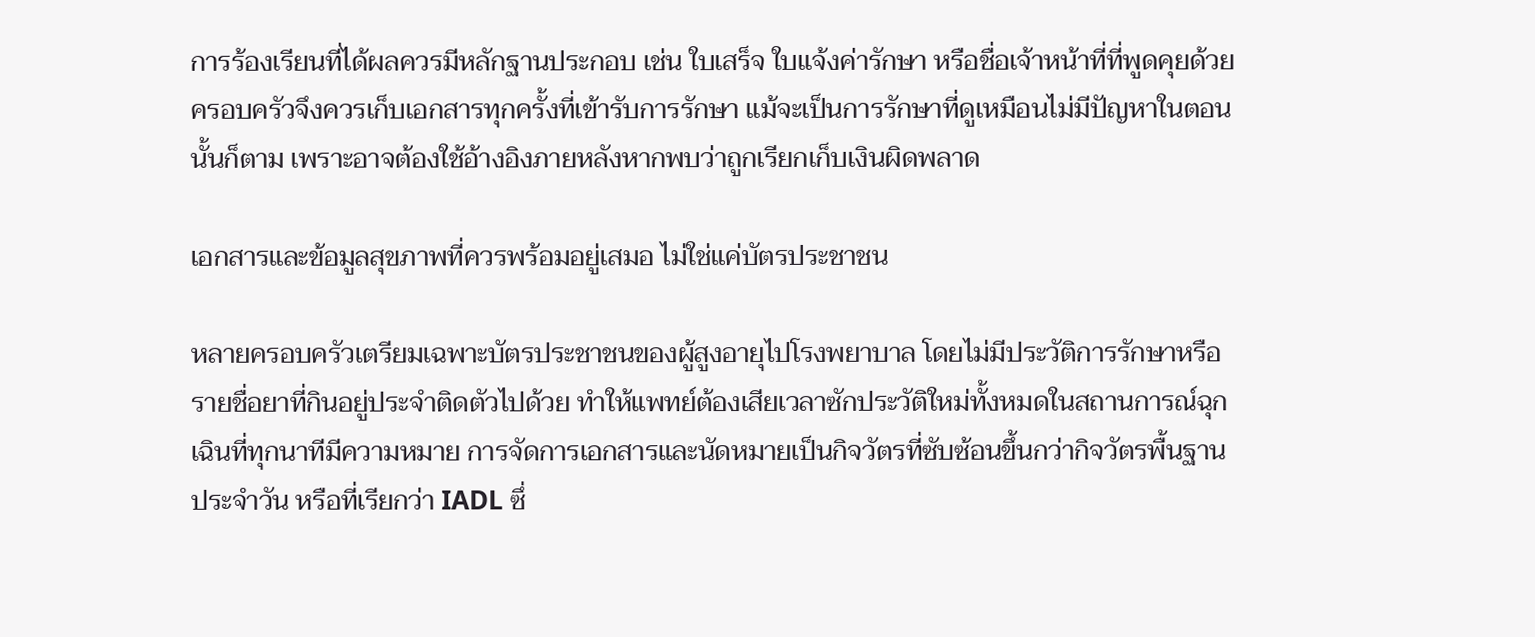การร้องเรียนที่ได้ผลควรมีหลักฐานประกอบ เช่น ใบเสร็จ ใบแจ้งค่ารักษา หรือชื่อเจ้าหน้าที่ที่พูดคุยด้วย ครอบครัวจึงควรเก็บเอกสารทุกครั้งที่เข้ารับการรักษา แม้จะเป็นการรักษาที่ดูเหมือนไม่มีปัญหาในตอนนั้นก็ตาม เพราะอาจต้องใช้อ้างอิงภายหลังหากพบว่าถูกเรียกเก็บเงินผิดพลาด

เอกสารและข้อมูลสุขภาพที่ควรพร้อมอยู่เสมอ ไม่ใช่แค่บัตรประชาชน

หลายครอบครัวเตรียมเฉพาะบัตรประชาชนของผู้สูงอายุไปโรงพยาบาล โดยไม่มีประวัติการรักษาหรือรายชื่อยาที่กินอยู่ประจำติดตัวไปด้วย ทำให้แพทย์ต้องเสียเวลาซักประวัติใหม่ทั้งหมดในสถานการณ์ฉุกเฉินที่ทุกนาทีมีความหมาย การจัดการเอกสารและนัดหมายเป็นกิจวัตรที่ซับซ้อนขึ้นกว่ากิจวัตรพื้นฐานประจำวัน หรือที่เรียกว่า IADL ซึ่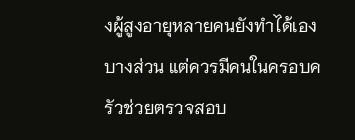งผู้สูงอายุหลายคนยังทำได้เองบางส่วน แต่ควรมีคนในครอบครัวช่วยตรวจสอบ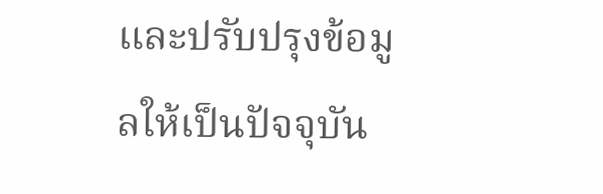และปรับปรุงข้อมูลให้เป็นปัจจุบัน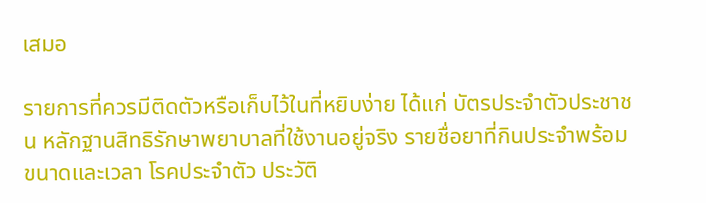เสมอ

รายการที่ควรมีติดตัวหรือเก็บไว้ในที่หยิบง่าย ได้แก่ บัตรประจำตัวประชาชน หลักฐานสิทธิรักษาพยาบาลที่ใช้งานอยู่จริง รายชื่อยาที่กินประจำพร้อมขนาดและเวลา โรคประจำตัว ประวัติ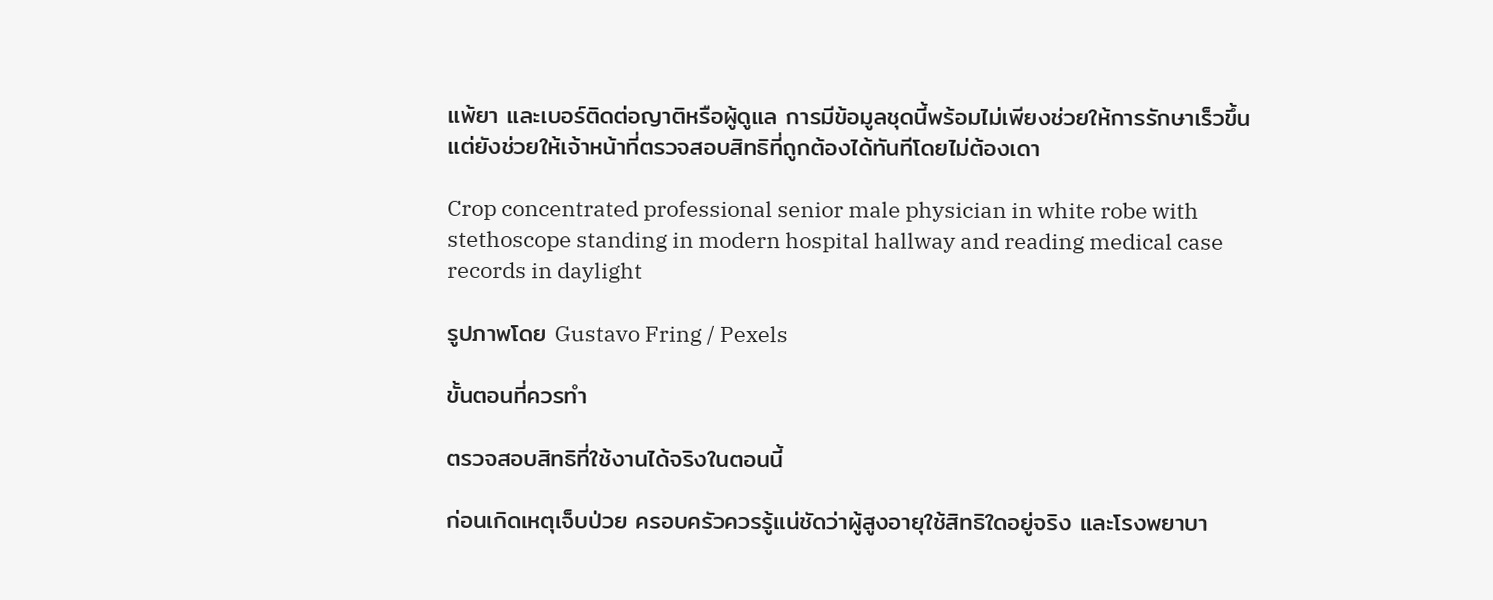แพ้ยา และเบอร์ติดต่อญาติหรือผู้ดูแล การมีข้อมูลชุดนี้พร้อมไม่เพียงช่วยให้การรักษาเร็วขึ้น แต่ยังช่วยให้เจ้าหน้าที่ตรวจสอบสิทธิที่ถูกต้องได้ทันทีโดยไม่ต้องเดา

Crop concentrated professional senior male physician in white robe with stethoscope standing in modern hospital hallway and reading medical case records in daylight

รูปภาพโดย Gustavo Fring / Pexels

ขั้นตอนที่ควรทำ

ตรวจสอบสิทธิที่ใช้งานได้จริงในตอนนี้

ก่อนเกิดเหตุเจ็บป่วย ครอบครัวควรรู้แน่ชัดว่าผู้สูงอายุใช้สิทธิใดอยู่จริง และโรงพยาบา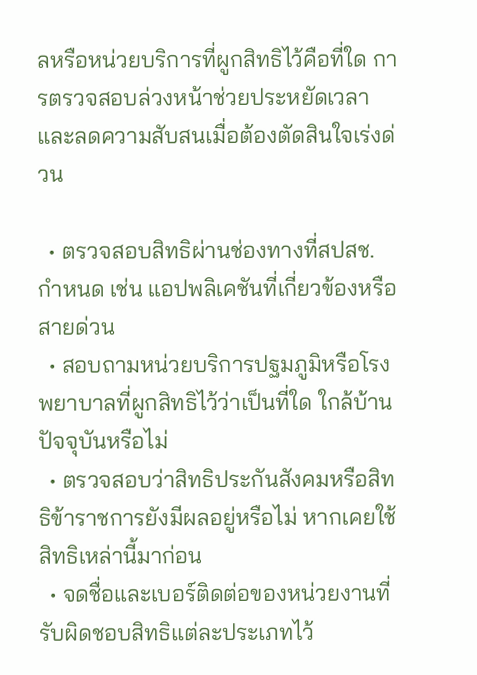ลหรือหน่วยบริการที่ผูกสิทธิไว้คือที่ใด การตรวจสอบล่วงหน้าช่วยประหยัดเวลาและลดความสับสนเมื่อต้องตัดสินใจเร่งด่วน

  • ตรวจสอบสิทธิผ่านช่องทางที่สปสช. กำหนด เช่น แอปพลิเคชันที่เกี่ยวข้องหรือสายด่วน
  • สอบถามหน่วยบริการปฐมภูมิหรือโรงพยาบาลที่ผูกสิทธิไว้ว่าเป็นที่ใด ใกล้บ้านปัจจุบันหรือไม่
  • ตรวจสอบว่าสิทธิประกันสังคมหรือสิทธิข้าราชการยังมีผลอยู่หรือไม่ หากเคยใช้สิทธิเหล่านี้มาก่อน
  • จดชื่อและเบอร์ติดต่อของหน่วยงานที่รับผิดชอบสิทธิแต่ละประเภทไว้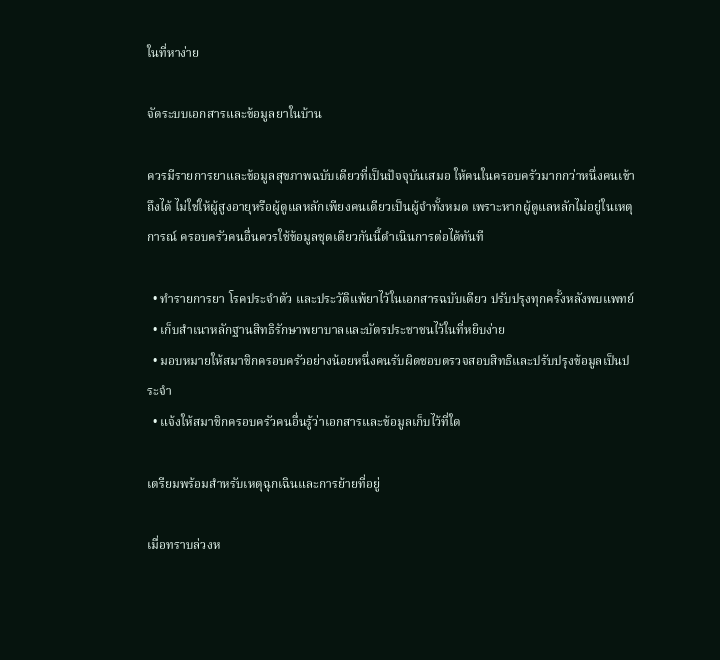ในที่หาง่าย

จัดระบบเอกสารและข้อมูลยาในบ้าน

ควรมีรายการยาและข้อมูลสุขภาพฉบับเดียวที่เป็นปัจจุบันเสมอ ให้คนในครอบครัวมากกว่าหนึ่งคนเข้าถึงได้ ไม่ใช่ให้ผู้สูงอายุหรือผู้ดูแลหลักเพียงคนเดียวเป็นผู้จำทั้งหมด เพราะหากผู้ดูแลหลักไม่อยู่ในเหตุการณ์ ครอบครัวคนอื่นควรใช้ข้อมูลชุดเดียวกันนี้ดำเนินการต่อได้ทันที

  • ทำรายการยา โรคประจำตัว และประวัติแพ้ยาไว้ในเอกสารฉบับเดียว ปรับปรุงทุกครั้งหลังพบแพทย์
  • เก็บสำเนาหลักฐานสิทธิรักษาพยาบาลและบัตรประชาชนไว้ในที่หยิบง่าย
  • มอบหมายให้สมาชิกครอบครัวอย่างน้อยหนึ่งคนรับผิดชอบตรวจสอบสิทธิและปรับปรุงข้อมูลเป็นประจำ
  • แจ้งให้สมาชิกครอบครัวคนอื่นรู้ว่าเอกสารและข้อมูลเก็บไว้ที่ใด

เตรียมพร้อมสำหรับเหตุฉุกเฉินและการย้ายที่อยู่

เมื่อทราบล่วงห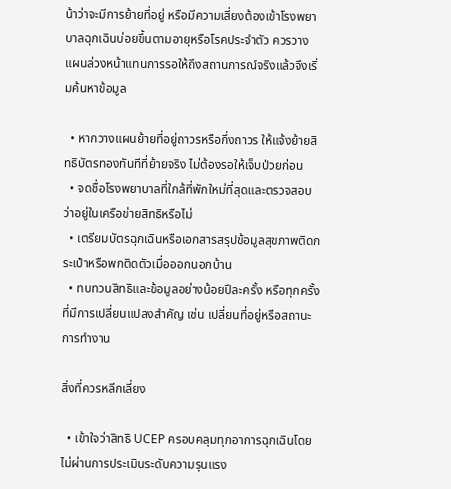น้าว่าจะมีการย้ายที่อยู่ หรือมีความเสี่ยงต้องเข้าโรงพยาบาลฉุกเฉินบ่อยขึ้นตามอายุหรือโรคประจำตัว ควรวางแผนล่วงหน้าแทนการรอให้ถึงสถานการณ์จริงแล้วจึงเริ่มค้นหาข้อมูล

  • หากวางแผนย้ายที่อยู่ถาวรหรือกึ่งถาวร ให้แจ้งย้ายสิทธิบัตรทองทันทีที่ย้ายจริง ไม่ต้องรอให้เจ็บป่วยก่อน
  • จดชื่อโรงพยาบาลที่ใกล้ที่พักใหม่ที่สุดและตรวจสอบว่าอยู่ในเครือข่ายสิทธิหรือไม่
  • เตรียมบัตรฉุกเฉินหรือเอกสารสรุปข้อมูลสุขภาพติดกระเป๋าหรือพกติดตัวเมื่อออกนอกบ้าน
  • ทบทวนสิทธิและข้อมูลอย่างน้อยปีละครั้ง หรือทุกครั้งที่มีการเปลี่ยนแปลงสำคัญ เช่น เปลี่ยนที่อยู่หรือสถานะการทำงาน

สิ่งที่ควรหลีกเลี่ยง

  • เข้าใจว่าสิทธิ UCEP ครอบคลุมทุกอาการฉุกเฉินโดยไม่ผ่านการประเมินระดับความรุนแรง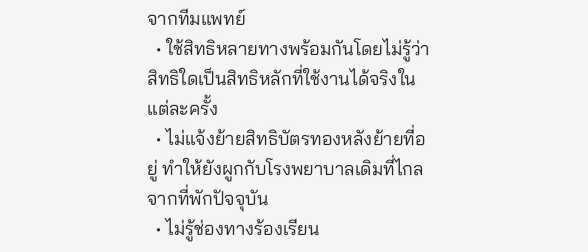จากทีมแพทย์
  • ใช้สิทธิหลายทางพร้อมกันโดยไม่รู้ว่าสิทธิใดเป็นสิทธิหลักที่ใช้งานได้จริงในแต่ละครั้ง
  • ไม่แจ้งย้ายสิทธิบัตรทองหลังย้ายที่อยู่ ทำให้ยังผูกกับโรงพยาบาลเดิมที่ไกลจากที่พักปัจจุบัน
  • ไม่รู้ช่องทางร้องเรียน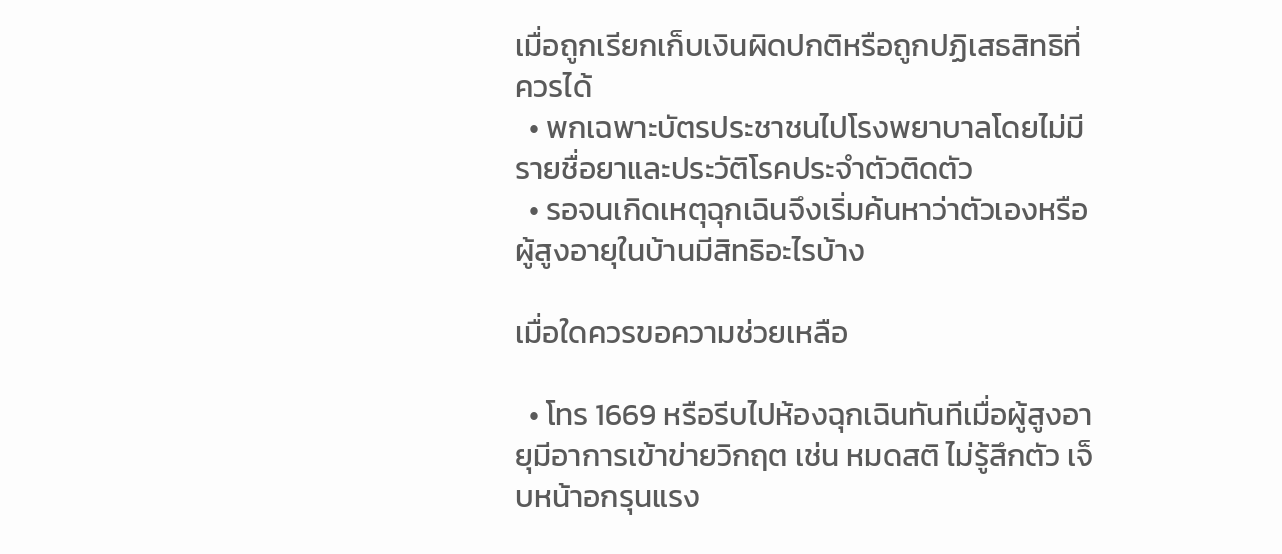เมื่อถูกเรียกเก็บเงินผิดปกติหรือถูกปฏิเสธสิทธิที่ควรได้
  • พกเฉพาะบัตรประชาชนไปโรงพยาบาลโดยไม่มีรายชื่อยาและประวัติโรคประจำตัวติดตัว
  • รอจนเกิดเหตุฉุกเฉินจึงเริ่มค้นหาว่าตัวเองหรือผู้สูงอายุในบ้านมีสิทธิอะไรบ้าง

เมื่อใดควรขอความช่วยเหลือ

  • โทร 1669 หรือรีบไปห้องฉุกเฉินทันทีเมื่อผู้สูงอายุมีอาการเข้าข่ายวิกฤต เช่น หมดสติ ไม่รู้สึกตัว เจ็บหน้าอกรุนแรง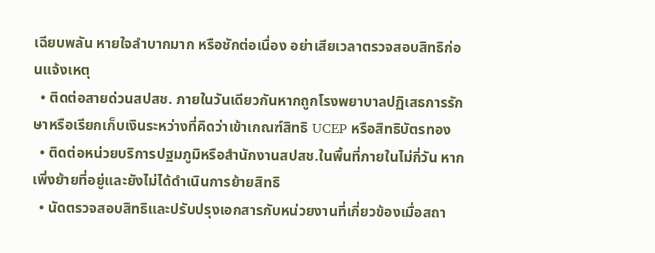เฉียบพลัน หายใจลำบากมาก หรือชักต่อเนื่อง อย่าเสียเวลาตรวจสอบสิทธิก่อนแจ้งเหตุ
  • ติดต่อสายด่วนสปสช. ภายในวันเดียวกันหากถูกโรงพยาบาลปฏิเสธการรักษาหรือเรียกเก็บเงินระหว่างที่คิดว่าเข้าเกณฑ์สิทธิ UCEP หรือสิทธิบัตรทอง
  • ติดต่อหน่วยบริการปฐมภูมิหรือสำนักงานสปสช.ในพื้นที่ภายในไม่กี่วัน หากเพิ่งย้ายที่อยู่และยังไม่ได้ดำเนินการย้ายสิทธิ
  • นัดตรวจสอบสิทธิและปรับปรุงเอกสารกับหน่วยงานที่เกี่ยวข้องเมื่อสถา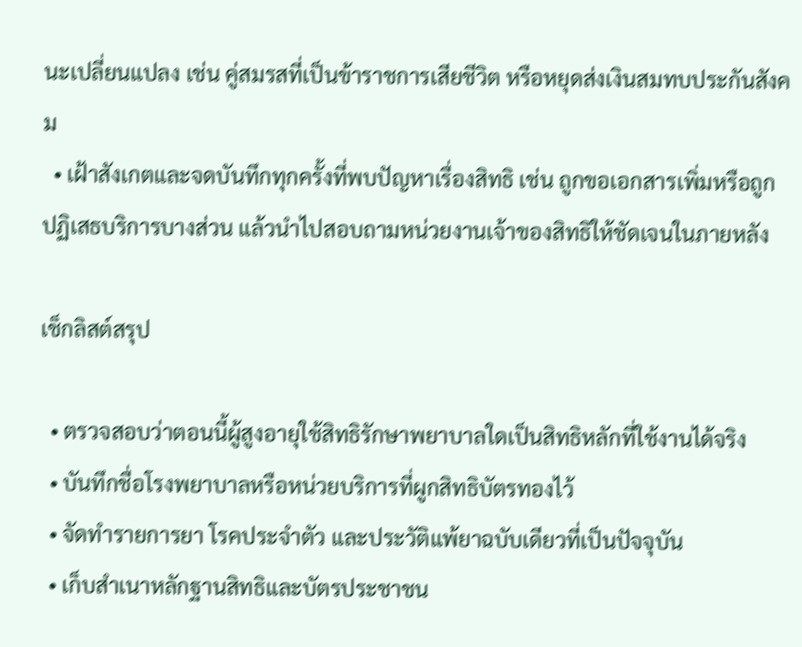นะเปลี่ยนแปลง เช่น คู่สมรสที่เป็นข้าราชการเสียชีวิต หรือหยุดส่งเงินสมทบประกันสังคม
  • เฝ้าสังเกตและจดบันทึกทุกครั้งที่พบปัญหาเรื่องสิทธิ เช่น ถูกขอเอกสารเพิ่มหรือถูกปฏิเสธบริการบางส่วน แล้วนำไปสอบถามหน่วยงานเจ้าของสิทธิให้ชัดเจนในภายหลัง

เช็กลิสต์สรุป

  • ตรวจสอบว่าตอนนี้ผู้สูงอายุใช้สิทธิรักษาพยาบาลใดเป็นสิทธิหลักที่ใช้งานได้จริง
  • บันทึกชื่อโรงพยาบาลหรือหน่วยบริการที่ผูกสิทธิบัตรทองไว้
  • จัดทำรายการยา โรคประจำตัว และประวัติแพ้ยาฉบับเดียวที่เป็นปัจจุบัน
  • เก็บสำเนาหลักฐานสิทธิและบัตรประชาชน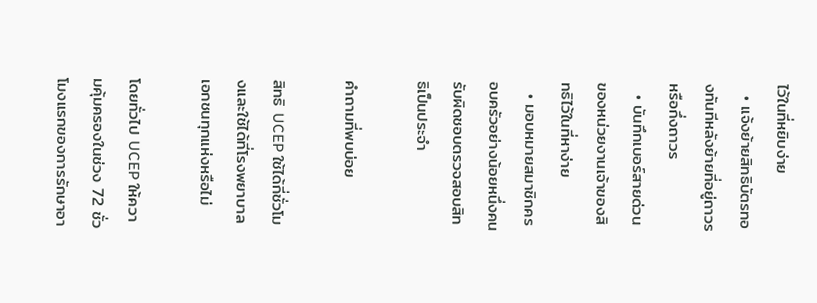ไว้ในที่หยิบง่าย
  • แจ้งย้ายสิทธิบัตรทองทันทีหลังย้ายที่อยู่ถาวรหรือกึ่งถาวร
  • บันทึกเบอร์สายด่วนของหน่วยงานเจ้าของสิทธิไว้ในที่หาง่าย
  • มอบหมายสมาชิกครอบครัวอย่างน้อยหนึ่งคนรับผิดชอบตรวจสอบสิทธิเป็นประจำ

คำถามที่พบบ่อย

สิทธิ UCEP ใช้ได้กี่ชั่วโมงและใช้ได้ที่โรงพยาบาลเอกชนทุกแห่งหรือไม่

โดยทั่วไป UCEP ให้ความคุ้มครองในช่วง 72 ชั่วโมงแรกของการรักษาอา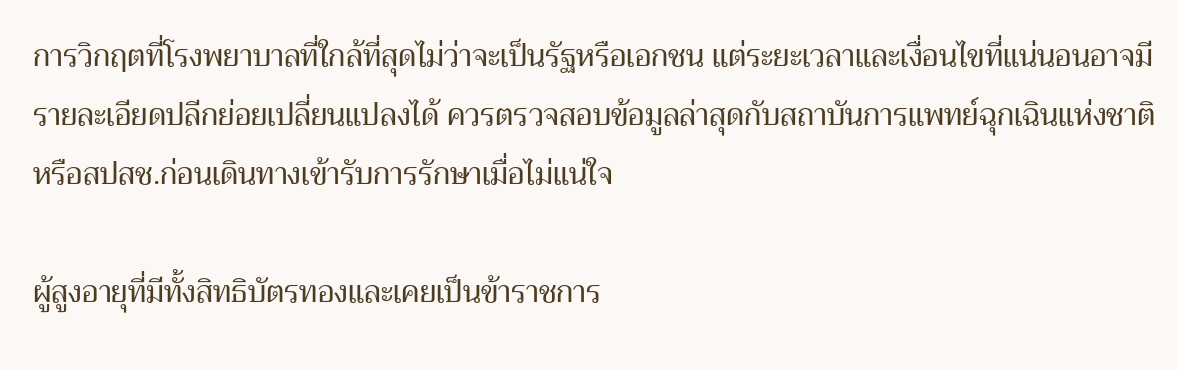การวิกฤตที่โรงพยาบาลที่ใกล้ที่สุดไม่ว่าจะเป็นรัฐหรือเอกชน แต่ระยะเวลาและเงื่อนไขที่แน่นอนอาจมีรายละเอียดปลีกย่อยเปลี่ยนแปลงได้ ควรตรวจสอบข้อมูลล่าสุดกับสถาบันการแพทย์ฉุกเฉินแห่งชาติหรือสปสช.ก่อนเดินทางเข้ารับการรักษาเมื่อไม่แน่ใจ

ผู้สูงอายุที่มีทั้งสิทธิบัตรทองและเคยเป็นข้าราชการ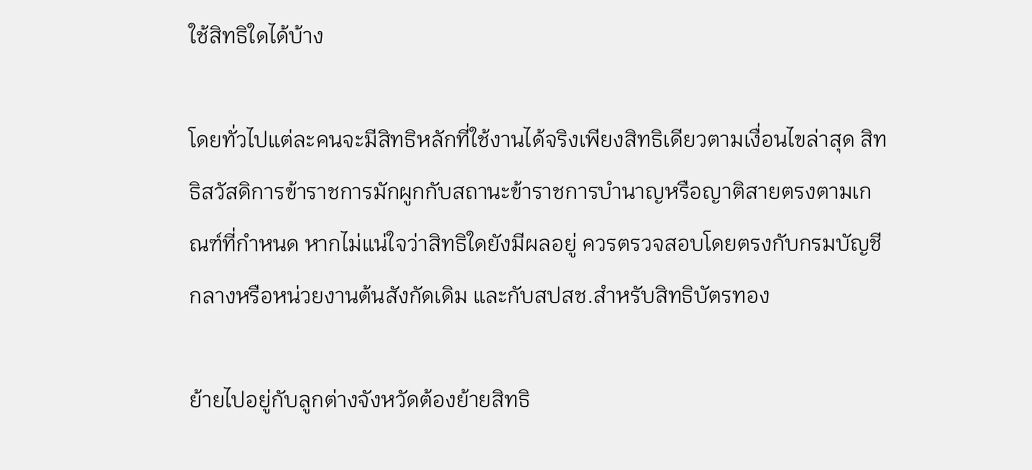ใช้สิทธิใดได้บ้าง

โดยทั่วไปแต่ละคนจะมีสิทธิหลักที่ใช้งานได้จริงเพียงสิทธิเดียวตามเงื่อนไขล่าสุด สิทธิสวัสดิการข้าราชการมักผูกกับสถานะข้าราชการบำนาญหรือญาติสายตรงตามเกณฑ์ที่กำหนด หากไม่แน่ใจว่าสิทธิใดยังมีผลอยู่ ควรตรวจสอบโดยตรงกับกรมบัญชีกลางหรือหน่วยงานต้นสังกัดเดิม และกับสปสช.สำหรับสิทธิบัตรทอง

ย้ายไปอยู่กับลูกต่างจังหวัดต้องย้ายสิทธิ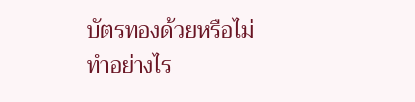บัตรทองด้วยหรือไม่ ทำอย่างไร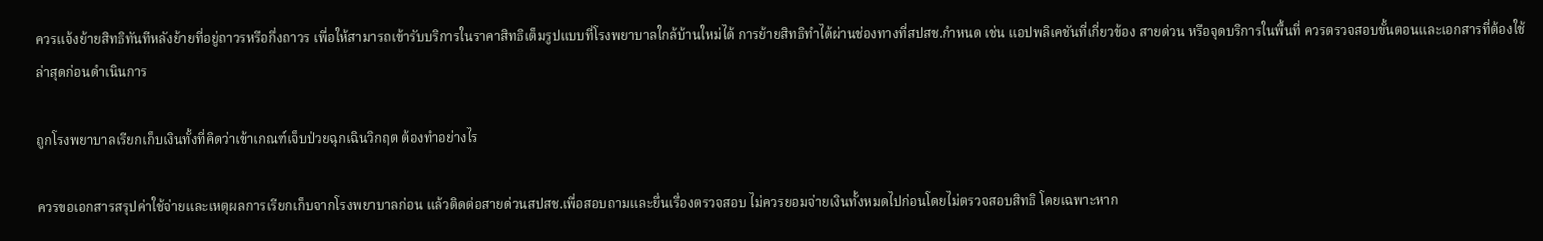ควรแจ้งย้ายสิทธิทันทีหลังย้ายที่อยู่ถาวรหรือกึ่งถาวร เพื่อให้สามารถเข้ารับบริการในราคาสิทธิเต็มรูปแบบที่โรงพยาบาลใกล้บ้านใหม่ได้ การย้ายสิทธิทำได้ผ่านช่องทางที่สปสช.กำหนด เช่น แอปพลิเคชันที่เกี่ยวข้อง สายด่วน หรือจุดบริการในพื้นที่ ควรตรวจสอบขั้นตอนและเอกสารที่ต้องใช้ล่าสุดก่อนดำเนินการ

ถูกโรงพยาบาลเรียกเก็บเงินทั้งที่คิดว่าเข้าเกณฑ์เจ็บป่วยฉุกเฉินวิกฤต ต้องทำอย่างไร

ควรขอเอกสารสรุปค่าใช้จ่ายและเหตุผลการเรียกเก็บจากโรงพยาบาลก่อน แล้วติดต่อสายด่วนสปสช.เพื่อสอบถามและยื่นเรื่องตรวจสอบ ไม่ควรยอมจ่ายเงินทั้งหมดไปก่อนโดยไม่ตรวจสอบสิทธิ โดยเฉพาะหาก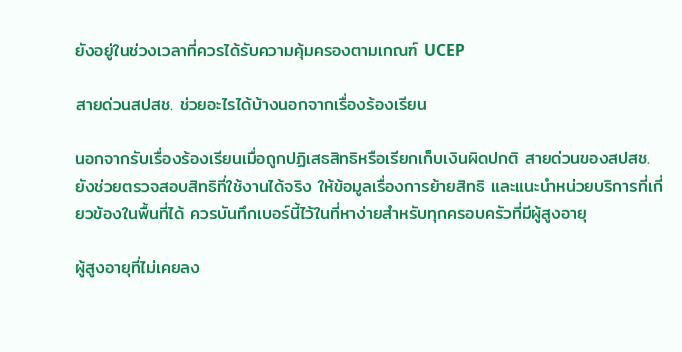ยังอยู่ในช่วงเวลาที่ควรได้รับความคุ้มครองตามเกณฑ์ UCEP

สายด่วนสปสช. ช่วยอะไรได้บ้างนอกจากเรื่องร้องเรียน

นอกจากรับเรื่องร้องเรียนเมื่อถูกปฏิเสธสิทธิหรือเรียกเก็บเงินผิดปกติ สายด่วนของสปสช.ยังช่วยตรวจสอบสิทธิที่ใช้งานได้จริง ให้ข้อมูลเรื่องการย้ายสิทธิ และแนะนำหน่วยบริการที่เกี่ยวข้องในพื้นที่ได้ ควรบันทึกเบอร์นี้ไว้ในที่หาง่ายสำหรับทุกครอบครัวที่มีผู้สูงอายุ

ผู้สูงอายุที่ไม่เคยลง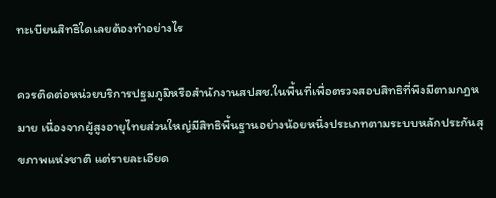ทะเบียนสิทธิใดเลยต้องทำอย่างไร

ควรติดต่อหน่วยบริการปฐมภูมิหรือสำนักงานสปสช.ในพื้นที่เพื่อตรวจสอบสิทธิที่พึงมีตามกฎหมาย เนื่องจากผู้สูงอายุไทยส่วนใหญ่มีสิทธิพื้นฐานอย่างน้อยหนึ่งประเภทตามระบบหลักประกันสุขภาพแห่งชาติ แต่รายละเอียด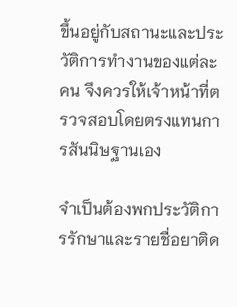ขึ้นอยู่กับสถานะและประวัติการทำงานของแต่ละคน จึงควรให้เจ้าหน้าที่ตรวจสอบโดยตรงแทนการสันนิษฐานเอง

จำเป็นต้องพกประวัติการรักษาและรายชื่อยาติด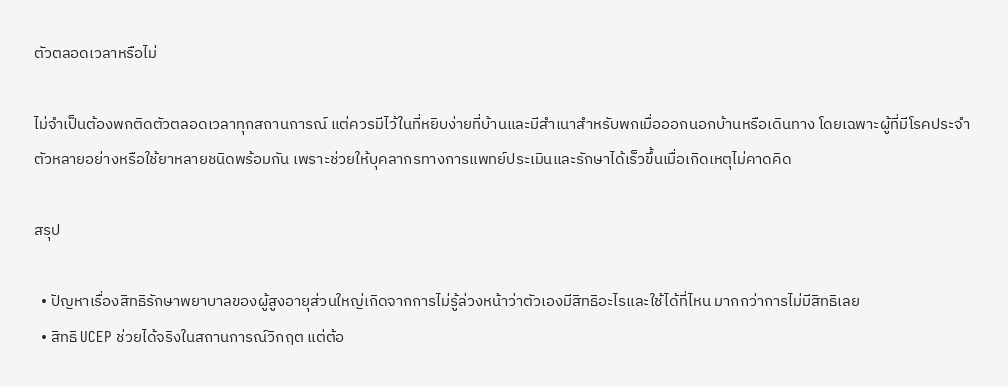ตัวตลอดเวลาหรือไม่

ไม่จำเป็นต้องพกติดตัวตลอดเวลาทุกสถานการณ์ แต่ควรมีไว้ในที่หยิบง่ายที่บ้านและมีสำเนาสำหรับพกเมื่อออกนอกบ้านหรือเดินทาง โดยเฉพาะผู้ที่มีโรคประจำตัวหลายอย่างหรือใช้ยาหลายชนิดพร้อมกัน เพราะช่วยให้บุคลากรทางการแพทย์ประเมินและรักษาได้เร็วขึ้นเมื่อเกิดเหตุไม่คาดคิด

สรุป

  • ปัญหาเรื่องสิทธิรักษาพยาบาลของผู้สูงอายุส่วนใหญ่เกิดจากการไม่รู้ล่วงหน้าว่าตัวเองมีสิทธิอะไรและใช้ได้ที่ไหน มากกว่าการไม่มีสิทธิเลย
  • สิทธิ UCEP ช่วยได้จริงในสถานการณ์วิกฤต แต่ต้อ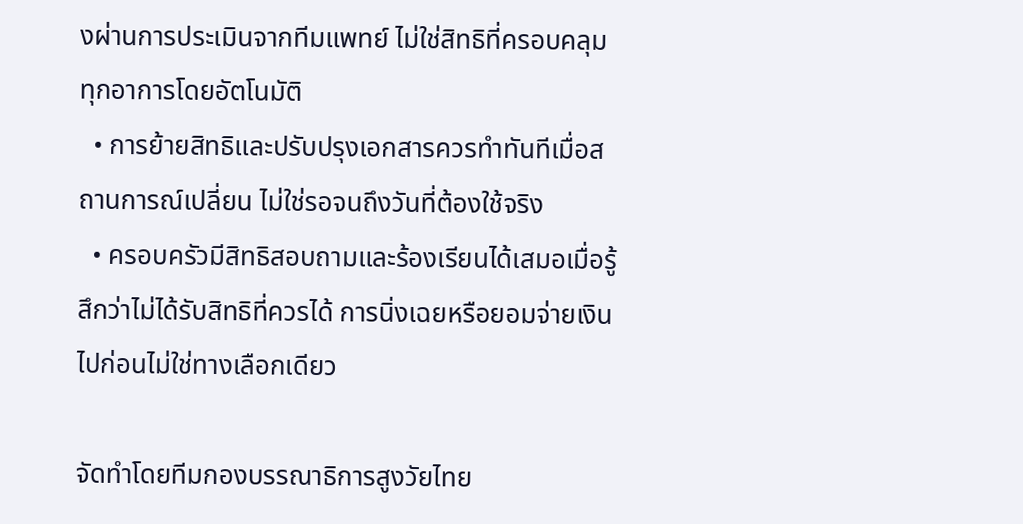งผ่านการประเมินจากทีมแพทย์ ไม่ใช่สิทธิที่ครอบคลุมทุกอาการโดยอัตโนมัติ
  • การย้ายสิทธิและปรับปรุงเอกสารควรทำทันทีเมื่อสถานการณ์เปลี่ยน ไม่ใช่รอจนถึงวันที่ต้องใช้จริง
  • ครอบครัวมีสิทธิสอบถามและร้องเรียนได้เสมอเมื่อรู้สึกว่าไม่ได้รับสิทธิที่ควรได้ การนิ่งเฉยหรือยอมจ่ายเงินไปก่อนไม่ใช่ทางเลือกเดียว

จัดทำโดยทีมกองบรรณาธิการสูงวัยไทย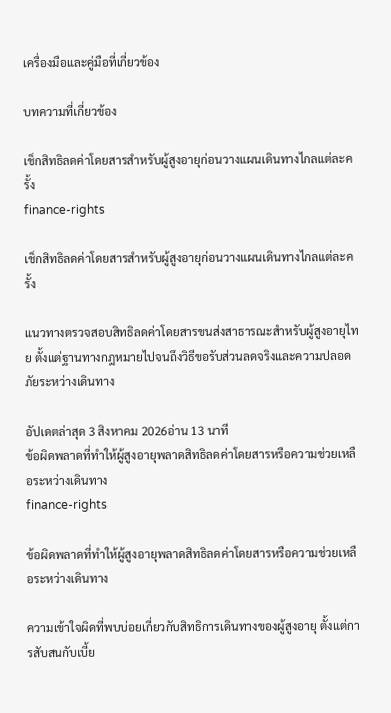เครื่องมือและคู่มือที่เกี่ยวข้อง

บทความที่เกี่ยวข้อง

เช็กสิทธิลดค่าโดยสารสำหรับผู้สูงอายุก่อนวางแผนเดินทางไกลแต่ละครั้ง
finance-rights

เช็กสิทธิลดค่าโดยสารสำหรับผู้สูงอายุก่อนวางแผนเดินทางไกลแต่ละครั้ง

แนวทางตรวจสอบสิทธิลดค่าโดยสารขนส่งสาธารณะสำหรับผู้สูงอายุไทย ตั้งแต่ฐานทางกฎหมายไปจนถึงวิธีขอรับส่วนลดจริงและความปลอดภัยระหว่างเดินทาง

อัปเดตล่าสุด 3 สิงหาคม 2026อ่าน 13 นาที
ข้อผิดพลาดที่ทำให้ผู้สูงอายุพลาดสิทธิลดค่าโดยสารหรือความช่วยเหลือระหว่างเดินทาง
finance-rights

ข้อผิดพลาดที่ทำให้ผู้สูงอายุพลาดสิทธิลดค่าโดยสารหรือความช่วยเหลือระหว่างเดินทาง

ความเข้าใจผิดที่พบบ่อยเกี่ยวกับสิทธิการเดินทางของผู้สูงอายุ ตั้งแต่การสับสนกับเบี้ย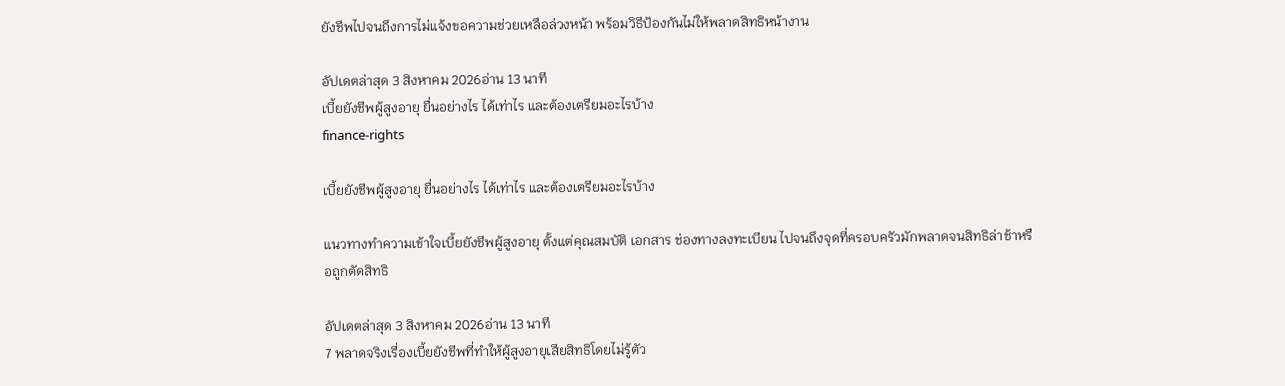ยังชีพไปจนถึงการไม่แจ้งขอความช่วยเหลือล่วงหน้า พร้อมวิธีป้องกันไม่ให้พลาดสิทธิหน้างาน

อัปเดตล่าสุด 3 สิงหาคม 2026อ่าน 13 นาที
เบี้ยยังชีพผู้สูงอายุ ยื่นอย่างไร ได้เท่าไร และต้องเตรียมอะไรบ้าง
finance-rights

เบี้ยยังชีพผู้สูงอายุ ยื่นอย่างไร ได้เท่าไร และต้องเตรียมอะไรบ้าง

แนวทางทำความเข้าใจเบี้ยยังชีพผู้สูงอายุ ตั้งแต่คุณสมบัติ เอกสาร ช่องทางลงทะเบียน ไปจนถึงจุดที่ครอบครัวมักพลาดจนสิทธิล่าช้าหรือถูกตัดสิทธิ

อัปเดตล่าสุด 3 สิงหาคม 2026อ่าน 13 นาที
7 พลาดจริงเรื่องเบี้ยยังชีพที่ทำให้ผู้สูงอายุเสียสิทธิโดยไม่รู้ตัว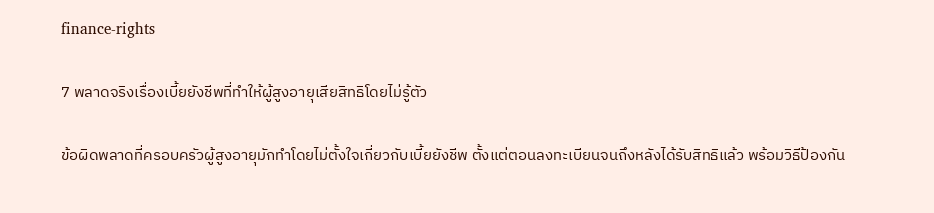finance-rights

7 พลาดจริงเรื่องเบี้ยยังชีพที่ทำให้ผู้สูงอายุเสียสิทธิโดยไม่รู้ตัว

ข้อผิดพลาดที่ครอบครัวผู้สูงอายุมักทำโดยไม่ตั้งใจเกี่ยวกับเบี้ยยังชีพ ตั้งแต่ตอนลงทะเบียนจนถึงหลังได้รับสิทธิแล้ว พร้อมวิธีป้องกัน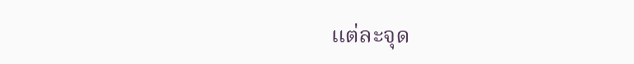แต่ละจุด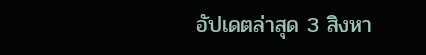อัปเดตล่าสุด 3 สิงหา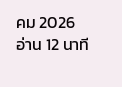คม 2026อ่าน 12 นาที